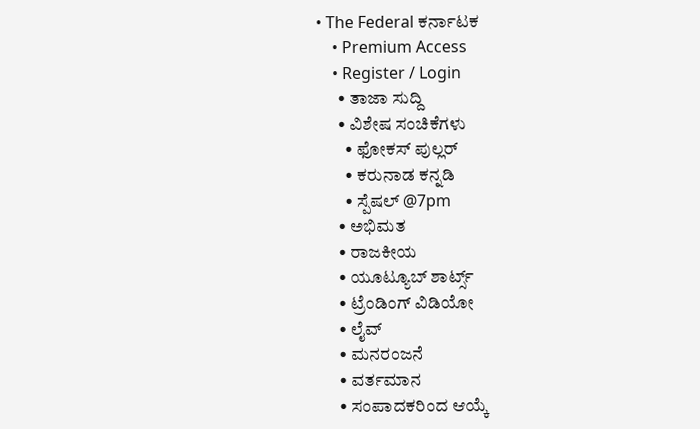• The Federal ಕರ್ನಾಟಕ
    • Premium Access
    • Register / Login
      • ತಾಜಾ ಸುದ್ದಿ
      • ವಿಶೇಷ ಸಂಚಿಕೆಗಳು
        • ಫೋಕಸ್‌ ಪುಲ್ಲರ್‌
        • ಕರುನಾಡ ಕನ್ನಡಿ
        • ಸ್ಪೆಷಲ್‌ @7pm
      • ಅಭಿಮತ
      • ರಾಜಕೀಯ
      • ಯೂಟ್ಯೂಬ್‌ ಶಾರ್ಟ್ಸ್‌
      • ಟ್ರೆಂಡಿಂಗ್‌ ವಿಡಿಯೋ
      • ಲೈವ್‌
      • ಮನರಂಜನೆ
      • ವರ್ತಮಾನ
      • ಸಂಪಾದಕರಿಂದ ಆಯ್ಕೆ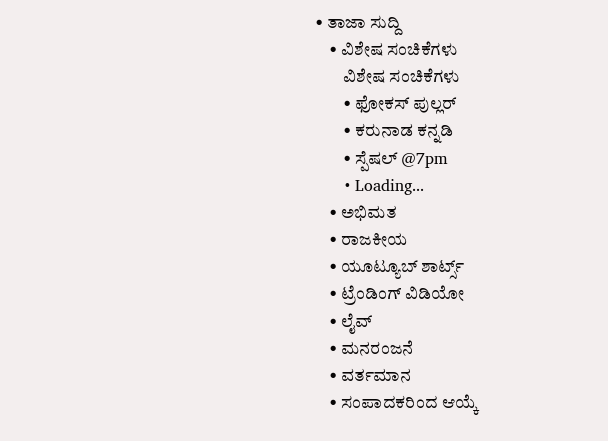• ತಾಜಾ ಸುದ್ದಿ
    • ವಿಶೇಷ ಸಂಚಿಕೆಗಳು
        ವಿಶೇಷ ಸಂಚಿಕೆಗಳು
        • ಫೋಕಸ್‌ ಪುಲ್ಲರ್‌
        • ಕರುನಾಡ ಕನ್ನಡಿ
        • ಸ್ಪೆಷಲ್‌ @7pm
      • Loading...
    • ಅಭಿಮತ
    • ರಾಜಕೀಯ
    • ಯೂಟ್ಯೂಬ್‌ ಶಾರ್ಟ್ಸ್‌
    • ಟ್ರೆಂಡಿಂಗ್‌ ವಿಡಿಯೋ
    • ಲೈವ್‌
    • ಮನರಂಜನೆ
    • ವರ್ತಮಾನ
    • ಸಂಪಾದಕರಿಂದ ಆಯ್ಕೆ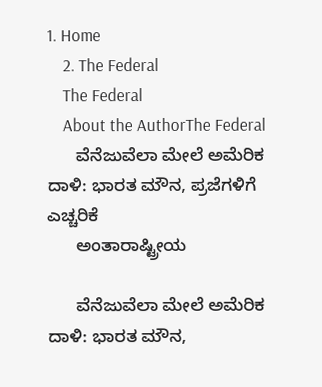1. Home
    2. The Federal
    The Federal
    About the AuthorThe Federal
      ವೆನೆಜುವೆಲಾ ಮೇಲೆ ಅಮೆರಿಕ ದಾಳಿ: ಭಾರತ ಮೌನ, ಪ್ರಜೆಗಳಿಗೆ ಎಚ್ಚರಿಕೆ
      ಅಂತಾರಾಷ್ಟ್ರೀಯ

      ವೆನೆಜುವೆಲಾ ಮೇಲೆ ಅಮೆರಿಕ ದಾಳಿ: ಭಾರತ ಮೌನ,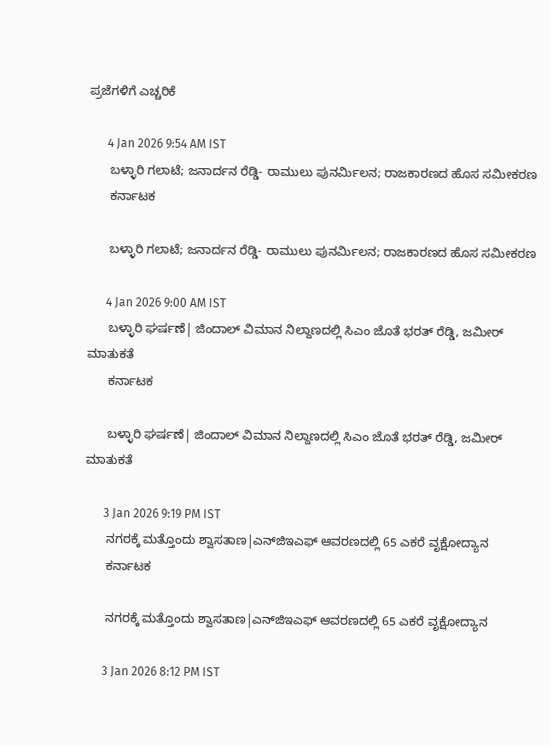ಪ್ರಜೆಗಳಿಗೆ ಎಚ್ಚರಿಕೆ

      4 Jan 2026 9:54 AM IST
      ಬಳ್ಳಾರಿ ಗಲಾಟೆ; ಜನಾರ್ದನ ರೆಡ್ಡಿ- ರಾಮುಲು ಪುನರ್ಮಿಲನ; ರಾಜಕಾರಣದ ಹೊಸ ಸಮೀಕರಣ
      ಕರ್ನಾಟಕ

      ಬಳ್ಳಾರಿ ಗಲಾಟೆ; ಜನಾರ್ದನ ರೆಡ್ಡಿ- ರಾಮುಲು ಪುನರ್ಮಿಲನ; ರಾಜಕಾರಣದ ಹೊಸ ಸಮೀಕರಣ

      4 Jan 2026 9:00 AM IST
      ಬಳ್ಳಾರಿ ಘರ್ಷಣೆ| ಜಿಂದಾಲ್ ವಿಮಾನ ನಿಲ್ದಾಣದಲ್ಲಿ ಸಿಎಂ ಜೊತೆ ಭರತ್ ರೆಡ್ಡಿ, ಜಮೀರ್ ಮಾತುಕತೆ
      ಕರ್ನಾಟಕ

      ಬಳ್ಳಾರಿ ಘರ್ಷಣೆ| ಜಿಂದಾಲ್ ವಿಮಾನ ನಿಲ್ದಾಣದಲ್ಲಿ ಸಿಎಂ ಜೊತೆ ಭರತ್ ರೆಡ್ಡಿ, ಜಮೀರ್ ಮಾತುಕತೆ

      3 Jan 2026 9:19 PM IST
      ನಗರಕ್ಕೆ ಮತ್ತೊಂದು ಶ್ವಾಸತಾಣ|ಎನ್‌ಜಿಇಎಫ್ ಆವರಣದಲ್ಲಿ 65 ಎಕರೆ ವೃಕ್ಷೋದ್ಯಾನ
      ಕರ್ನಾಟಕ

      ನಗರಕ್ಕೆ ಮತ್ತೊಂದು ಶ್ವಾಸತಾಣ|ಎನ್‌ಜಿಇಎಫ್ ಆವರಣದಲ್ಲಿ 65 ಎಕರೆ ವೃಕ್ಷೋದ್ಯಾನ

      3 Jan 2026 8:12 PM IST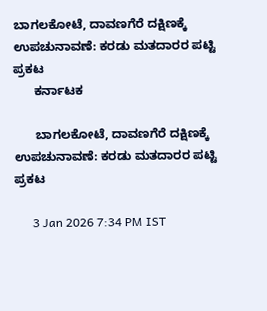ಬಾಗಲಕೋಟೆ, ದಾವಣಗೆರೆ ದಕ್ಷಿಣಕ್ಕೆ ಉಪಚುನಾವಣೆ: ಕರಡು ಮತದಾರರ ಪಟ್ಟಿ ಪ್ರಕಟ
      ಕರ್ನಾಟಕ

      ಬಾಗಲಕೋಟೆ, ದಾವಣಗೆರೆ ದಕ್ಷಿಣಕ್ಕೆ ಉಪಚುನಾವಣೆ: ಕರಡು ಮತದಾರರ ಪಟ್ಟಿ ಪ್ರಕಟ

      3 Jan 2026 7:34 PM IST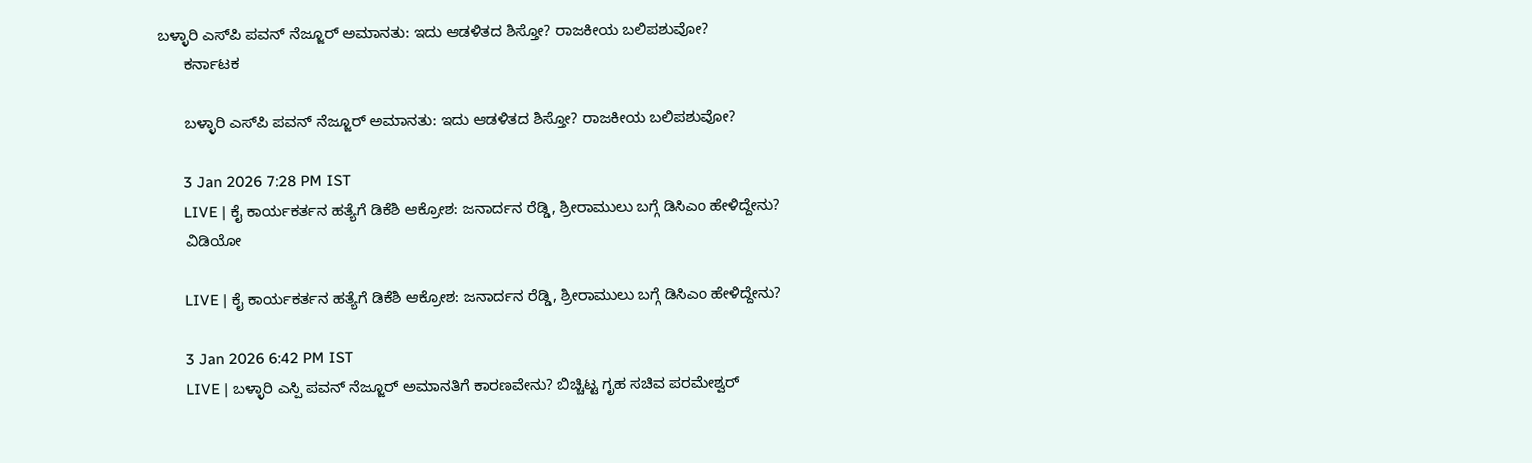ಬಳ್ಳಾರಿ ಎಸ್‌ಪಿ ಪವನ್ ನೆಜ್ಜೂರ್ ಅಮಾನತು: ಇದು ಆಡಳಿತದ ಶಿಸ್ತೋ? ರಾಜಕೀಯ ಬಲಿಪಶುವೋ?
      ಕರ್ನಾಟಕ

      ಬಳ್ಳಾರಿ ಎಸ್‌ಪಿ ಪವನ್ ನೆಜ್ಜೂರ್ ಅಮಾನತು: ಇದು ಆಡಳಿತದ ಶಿಸ್ತೋ? ರಾಜಕೀಯ ಬಲಿಪಶುವೋ?

      3 Jan 2026 7:28 PM IST
      LIVE | ಕೈ ಕಾರ್ಯಕರ್ತನ ಹತ್ಯೆಗೆ ಡಿಕೆಶಿ ಆಕ್ರೋಶ: ಜನಾರ್ದನ ರೆಡ್ಡಿ, ಶ್ರೀರಾಮುಲು ಬಗ್ಗೆ ಡಿಸಿಎಂ ಹೇಳಿದ್ದೇನು?
      ವಿಡಿಯೋ

      LIVE | ಕೈ ಕಾರ್ಯಕರ್ತನ ಹತ್ಯೆಗೆ ಡಿಕೆಶಿ ಆಕ್ರೋಶ: ಜನಾರ್ದನ ರೆಡ್ಡಿ, ಶ್ರೀರಾಮುಲು ಬಗ್ಗೆ ಡಿಸಿಎಂ ಹೇಳಿದ್ದೇನು?

      3 Jan 2026 6:42 PM IST
      LIVE | ಬಳ್ಳಾರಿ ಎಸ್ಪಿ ಪವನ್ ನೆಜ್ಜೂರ್ ಅಮಾನತಿಗೆ ಕಾರಣವೇನು? ಬಿಚ್ಚಿಟ್ಟ ಗೃಹ ಸಚಿವ ಪರಮೇಶ್ವರ್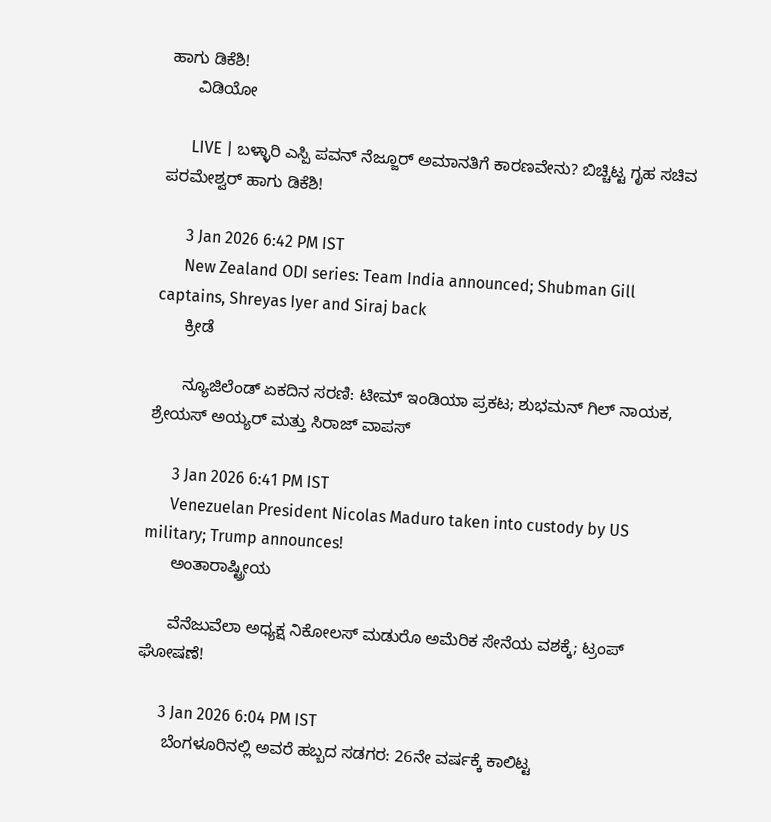ಹಾಗು ಡಿಕೆಶಿ!
      ವಿಡಿಯೋ

      LIVE | ಬಳ್ಳಾರಿ ಎಸ್ಪಿ ಪವನ್ ನೆಜ್ಜೂರ್ ಅಮಾನತಿಗೆ ಕಾರಣವೇನು? ಬಿಚ್ಚಿಟ್ಟ ಗೃಹ ಸಚಿವ ಪರಮೇಶ್ವರ್ ಹಾಗು ಡಿಕೆಶಿ!

      3 Jan 2026 6:42 PM IST
      New Zealand ODI series: Team India announced; Shubman Gill captains, Shreyas Iyer and Siraj back
      ಕ್ರೀಡೆ

      ನ್ಯೂಜಿಲೆಂಡ್ ಏಕದಿನ ಸರಣಿ: ಟೀಮ್ ಇಂಡಿಯಾ ಪ್ರಕಟ; ಶುಭಮನ್ ಗಿಲ್ ನಾಯಕ, ಶ್ರೇಯಸ್ ಅಯ್ಯರ್ ಮತ್ತು ಸಿರಾಜ್ ವಾಪಸ್

      3 Jan 2026 6:41 PM IST
      Venezuelan President Nicolas Maduro taken into custody by US military; Trump announces!
      ಅಂತಾರಾಷ್ಟ್ರೀಯ

      ವೆನೆಜುವೆಲಾ ಅಧ್ಯಕ್ಷ ನಿಕೋಲಸ್ ಮಡುರೊ ಅಮೆರಿಕ ಸೇನೆಯ ವಶಕ್ಕೆ; ಟ್ರಂಪ್ ಘೋಷಣೆ!

      3 Jan 2026 6:04 PM IST
      ಬೆಂಗಳೂರಿನಲ್ಲಿ ಅವರೆ ಹಬ್ಬದ ಸಡಗರ: 26ನೇ ವರ್ಷಕ್ಕೆ ಕಾಲಿಟ್ಟ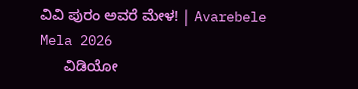ವಿವಿ ಪುರಂ ಅವರೆ ಮೇಳ! | Avarebele Mela 2026
      ವಿಡಿಯೋ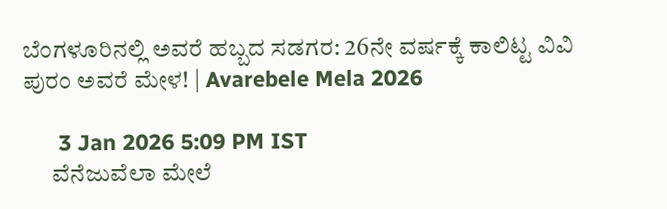ಬೆಂಗಳೂರಿನಲ್ಲಿ ಅವರೆ ಹಬ್ಬದ ಸಡಗರ: 26ನೇ ವರ್ಷಕ್ಕೆ ಕಾಲಿಟ್ಟ ವಿವಿ ಪುರಂ ಅವರೆ ಮೇಳ! | Avarebele Mela 2026

      3 Jan 2026 5:09 PM IST
      ವೆನೆಜುವೆಲಾ ಮೇಲೆ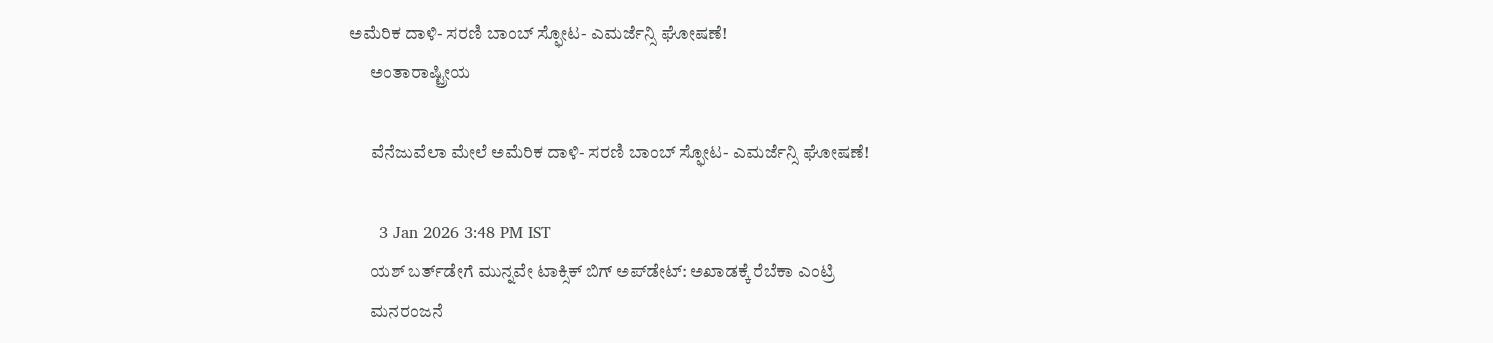ಅಮೆರಿಕ ದಾಳಿ- ಸರಣಿ ಬಾಂಬ್‌ ಸ್ಫೋಟ- ಎಮರ್ಜೆನ್ಸಿ ಘೋಷಣೆ!
      ಅಂತಾರಾಷ್ಟ್ರೀಯ

      ವೆನೆಜುವೆಲಾ ಮೇಲೆ ಅಮೆರಿಕ ದಾಳಿ- ಸರಣಿ ಬಾಂಬ್‌ ಸ್ಫೋಟ- ಎಮರ್ಜೆನ್ಸಿ ಘೋಷಣೆ!

      3 Jan 2026 3:48 PM IST
      ಯಶ್ ಬರ್ತ್‌ಡೇಗೆ ಮುನ್ನವೇ ಟಾಕ್ಸಿಕ್ ಬಿಗ್ ಅಪ್‌ಡೇಟ್: ಅಖಾಡಕ್ಕೆ ರೆಬೆಕಾ ಎಂಟ್ರಿ
      ಮನರಂಜನೆ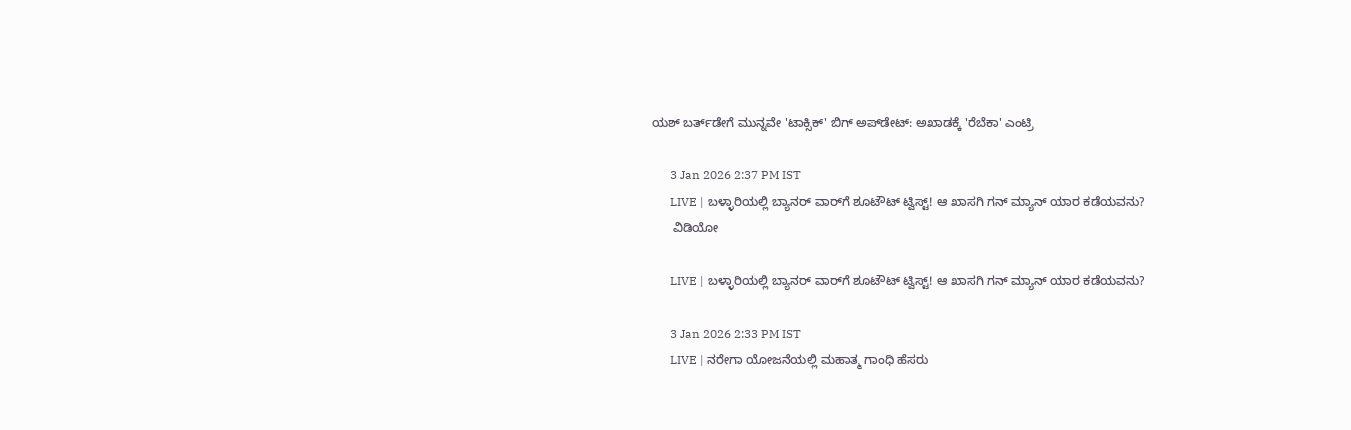ಯಶ್ ಬರ್ತ್‌ಡೇಗೆ ಮುನ್ನವೇ 'ಟಾಕ್ಸಿಕ್' ಬಿಗ್ ಅಪ್‌ಡೇಟ್: ಅಖಾಡಕ್ಕೆ 'ರೆಬೆಕಾ' ಎಂಟ್ರಿ

      3 Jan 2026 2:37 PM IST
      LIVE | ಬಳ್ಳಾರಿಯಲ್ಲಿ ಬ್ಯಾನರ್ ವಾರ್‌ಗೆ ಶೂಟೌಟ್ ಟ್ವಿಸ್ಟ್! ಆ ಖಾಸಗಿ ಗನ್ ಮ್ಯಾನ್ ಯಾರ ಕಡೆಯವನು?
      ವಿಡಿಯೋ

      LIVE | ಬಳ್ಳಾರಿಯಲ್ಲಿ ಬ್ಯಾನರ್ ವಾರ್‌ಗೆ ಶೂಟೌಟ್ ಟ್ವಿಸ್ಟ್! ಆ ಖಾಸಗಿ ಗನ್ ಮ್ಯಾನ್ ಯಾರ ಕಡೆಯವನು?

      3 Jan 2026 2:33 PM IST
      LIVE | ನರೇಗಾ ಯೋಜನೆಯಲ್ಲಿ ಮಹಾತ್ಮ ಗಾಂಧಿ ಹೆಸರು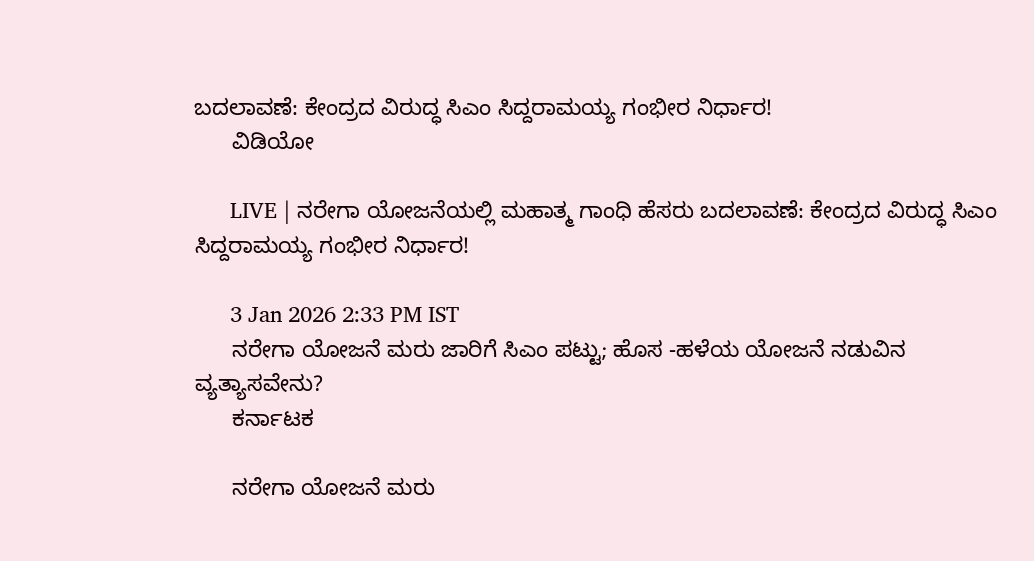ಬದಲಾವಣೆ: ಕೇಂದ್ರದ ವಿರುದ್ಧ ಸಿಎಂ ಸಿದ್ದರಾಮಯ್ಯ ಗಂಭೀರ ನಿರ್ಧಾರ!
      ವಿಡಿಯೋ

      LIVE | ನರೇಗಾ ಯೋಜನೆಯಲ್ಲಿ ಮಹಾತ್ಮ ಗಾಂಧಿ ಹೆಸರು ಬದಲಾವಣೆ: ಕೇಂದ್ರದ ವಿರುದ್ಧ ಸಿಎಂ ಸಿದ್ದರಾಮಯ್ಯ ಗಂಭೀರ ನಿರ್ಧಾರ!

      3 Jan 2026 2:33 PM IST
      ನರೇಗಾ ಯೋಜನೆ ಮರು ಜಾರಿಗೆ ಸಿಎಂ ಪಟ್ಟು; ಹೊಸ -ಹಳೆಯ ಯೋಜನೆ ನಡುವಿನ ವ್ಯತ್ಯಾಸವೇನು?
      ಕರ್ನಾಟಕ

      ನರೇಗಾ ಯೋಜನೆ ಮರು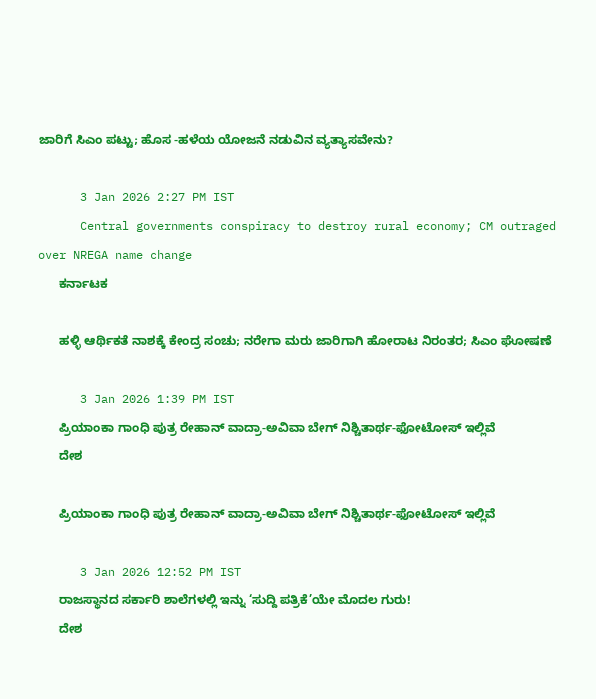ಜಾರಿಗೆ ಸಿಎಂ ಪಟ್ಟು; ಹೊಸ -ಹಳೆಯ ಯೋಜನೆ ನಡುವಿನ ವ್ಯತ್ಯಾಸವೇನು?

      3 Jan 2026 2:27 PM IST
      Central governments conspiracy to destroy rural economy; CM outraged over NREGA name change
      ಕರ್ನಾಟಕ

      ಹಳ್ಳಿ ಆರ್ಥಿಕತೆ ನಾಶಕ್ಕೆ ಕೇಂದ್ರ ಸಂಚು; ನರೇಗಾ ಮರು ಜಾರಿಗಾಗಿ ಹೋರಾಟ ನಿರಂತರ; ಸಿಎಂ ಘೋಷಣೆ

      3 Jan 2026 1:39 PM IST
      ಪ್ರಿಯಾಂಕಾ ಗಾಂಧಿ ಪುತ್ರ ರೇಹಾನ್ ವಾದ್ರಾ-ಅವಿವಾ ಬೇಗ್ ನಿಶ್ಚಿತಾರ್ಥ-ಫೋಟೋಸ್‌ ಇಲ್ಲಿವೆ
      ದೇಶ

      ಪ್ರಿಯಾಂಕಾ ಗಾಂಧಿ ಪುತ್ರ ರೇಹಾನ್ ವಾದ್ರಾ-ಅವಿವಾ ಬೇಗ್ ನಿಶ್ಚಿತಾರ್ಥ-ಫೋಟೋಸ್‌ ಇಲ್ಲಿವೆ

      3 Jan 2026 12:52 PM IST
      ರಾಜಸ್ಥಾನದ ಸರ್ಕಾರಿ ಶಾಲೆಗಳಲ್ಲಿ ಇನ್ನು ‘ಸುದ್ದಿ ಪತ್ರಿಕೆ’ಯೇ ಮೊದಲ ಗುರು!
      ದೇಶ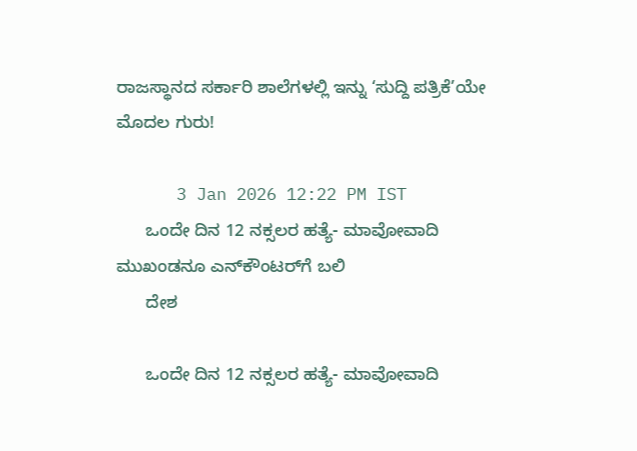ರಾಜಸ್ಥಾನದ ಸರ್ಕಾರಿ ಶಾಲೆಗಳಲ್ಲಿ ಇನ್ನು ‘ಸುದ್ದಿ ಪತ್ರಿಕೆ’ಯೇ ಮೊದಲ ಗುರು!

      3 Jan 2026 12:22 PM IST
      ಒಂದೇ ದಿನ 12 ನಕ್ಸಲರ ಹತ್ಯೆ- ಮಾವೋವಾದಿ ಮುಖಂಡನೂ ಎನ್‌ಕೌಂಟರ್‌ಗೆ ಬಲಿ
      ದೇಶ

      ಒಂದೇ ದಿನ 12 ನಕ್ಸಲರ ಹತ್ಯೆ- ಮಾವೋವಾದಿ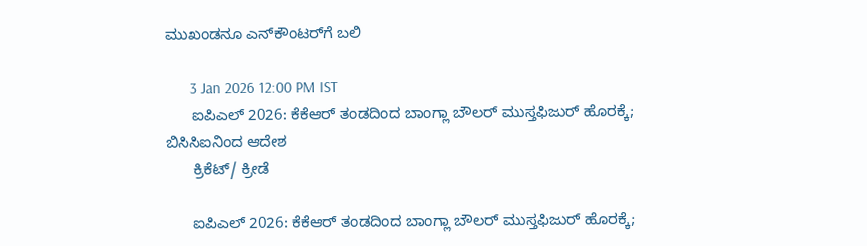ಮುಖಂಡನೂ ಎನ್‌ಕೌಂಟರ್‌ಗೆ ಬಲಿ

      3 Jan 2026 12:00 PM IST
      ಐಪಿಎಲ್ 2026: ಕೆಕೆಆರ್ ತಂಡದಿಂದ ಬಾಂಗ್ಲಾ ಬೌಲರ್ ಮುಸ್ತಫಿಜುರ್ ಹೊರಕ್ಕೆ; ಬಿಸಿಸಿಐನಿಂದ ಆದೇಶ
      ಕ್ರಿಕೆಟ್/ ಕ್ರೀಡೆ

      ಐಪಿಎಲ್ 2026: ಕೆಕೆಆರ್ ತಂಡದಿಂದ ಬಾಂಗ್ಲಾ ಬೌಲರ್ ಮುಸ್ತಫಿಜುರ್ ಹೊರಕ್ಕೆ;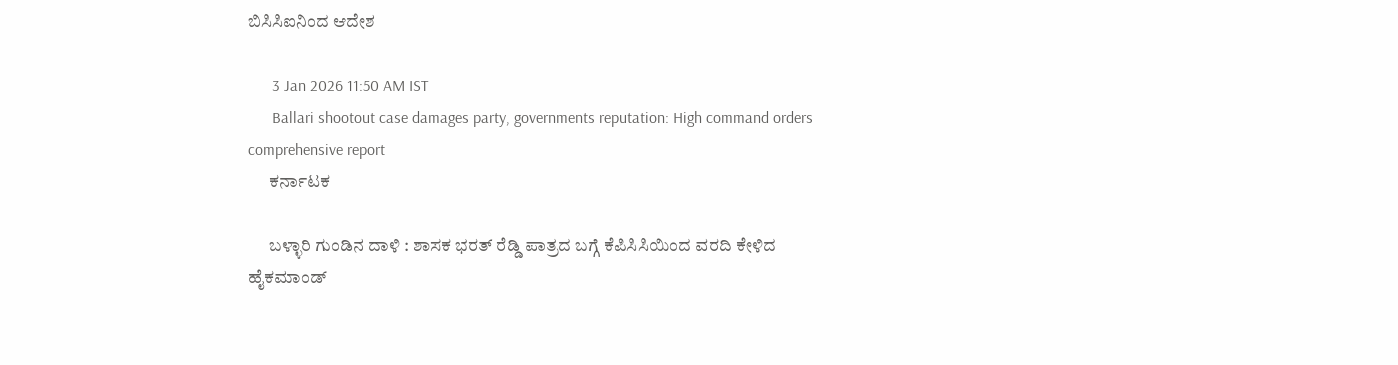ಬಿಸಿಸಿಐನಿಂದ ಆದೇಶ

      3 Jan 2026 11:50 AM IST
      Ballari shootout case damages party, governments reputation: High command orders comprehensive report
      ಕರ್ನಾಟಕ

      ಬಳ್ಳಾರಿ ಗುಂಡಿನ ದಾಳಿ : ಶಾಸಕ ಭರತ್ ರೆಡ್ಡಿ ಪಾತ್ರದ ಬಗ್ಗೆ ಕೆಪಿಸಿಸಿಯಿಂದ ವರದಿ ಕೇಳಿದ ಹೈಕಮಾಂಡ್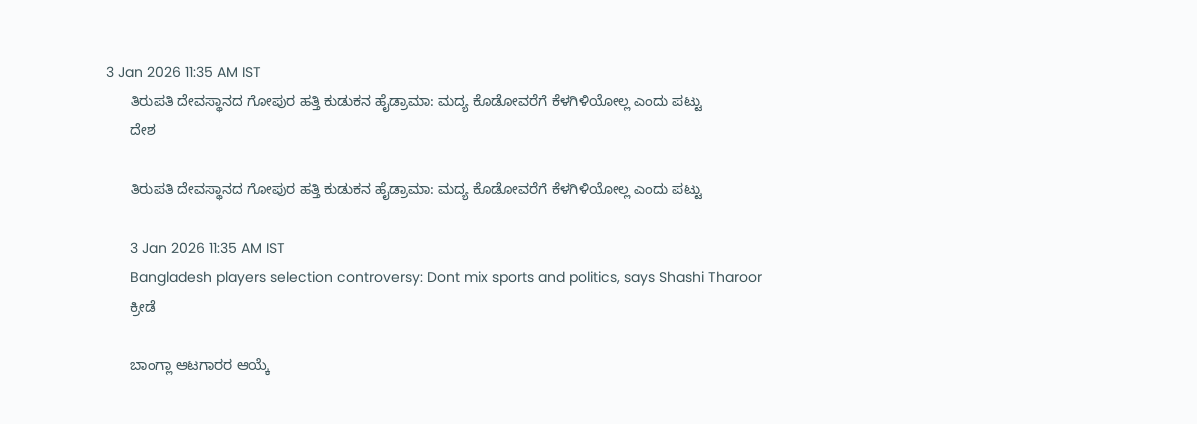3 Jan 2026 11:35 AM IST
      ತಿರುಪತಿ ದೇವಸ್ಥಾನದ ಗೋಪುರ ಹತ್ತಿ ಕುಡುಕನ ಹೈಡ್ರಾಮಾ: ಮದ್ಯ ಕೊಡೋವರೆಗೆ ಕೆಳಗಿಳಿಯೋಲ್ಲ ಎಂದು ಪಟ್ಟು
      ದೇಶ

      ತಿರುಪತಿ ದೇವಸ್ಥಾನದ ಗೋಪುರ ಹತ್ತಿ ಕುಡುಕನ ಹೈಡ್ರಾಮಾ: ಮದ್ಯ ಕೊಡೋವರೆಗೆ ಕೆಳಗಿಳಿಯೋಲ್ಲ ಎಂದು ಪಟ್ಟು

      3 Jan 2026 11:35 AM IST
      Bangladesh players selection controversy: Dont mix sports and politics, says Shashi Tharoor
      ಕ್ರೀಡೆ

      ಬಾಂಗ್ಲಾ ಆಟಗಾರರ ಆಯ್ಕೆ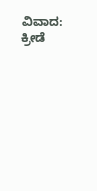ವಿವಾದ: ಕ್ರೀಡೆ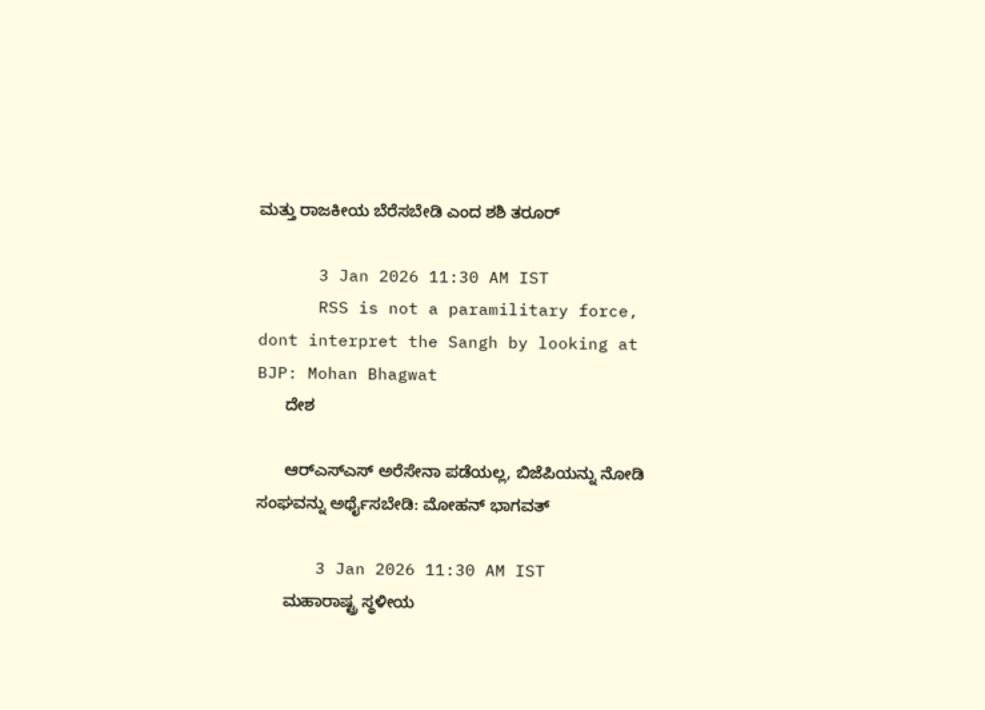ಮತ್ತು ರಾಜಕೀಯ ಬೆರೆಸಬೇಡಿ ಎಂದ ಶಶಿ ತರೂರ್

      3 Jan 2026 11:30 AM IST
      RSS is not a paramilitary force, dont interpret the Sangh by looking at BJP: Mohan Bhagwat
      ದೇಶ

      ಆರ್‌ಎಸ್‌ಎಸ್ ಅರೆಸೇನಾ ಪಡೆಯಲ್ಲ, ಬಿಜೆಪಿಯನ್ನು ನೋಡಿ ಸಂಘವನ್ನು ಅರ್ಥೈಸಬೇಡಿ: ಮೋಹನ್ ಭಾಗವತ್

      3 Jan 2026 11:30 AM IST
      ಮಹಾರಾಷ್ಟ್ರ ಸ್ಥಳೀಯ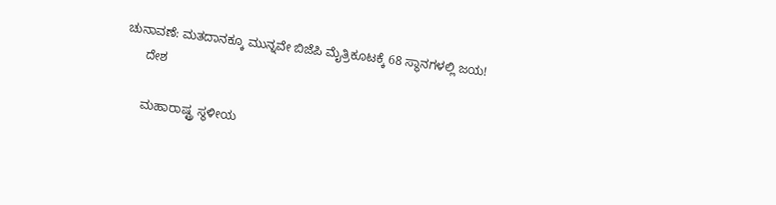ಚುನಾವಣೆ: ಮತದಾನಕ್ಕೂ ಮುನ್ನವೇ ಬಿಜೆಪಿ ಮೈತ್ರಿಕೂಟಕ್ಕೆ 68 ಸ್ಥಾನಗಳಲ್ಲಿ ಜಯ!
      ದೇಶ

      ಮಹಾರಾಷ್ಟ್ರ ಸ್ಥಳೀಯ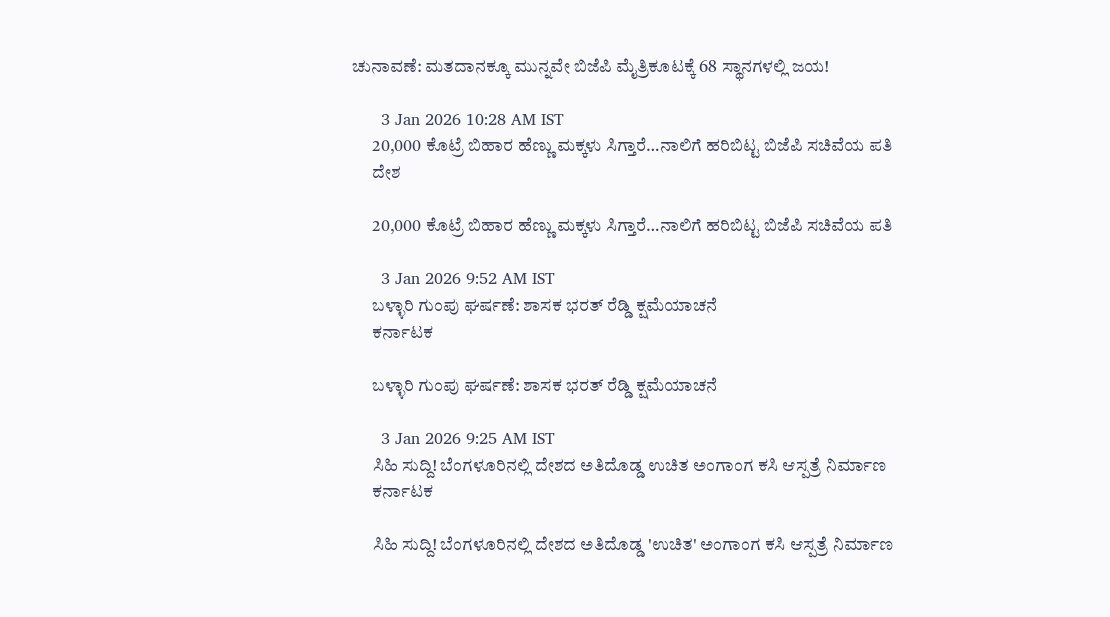ಚುನಾವಣೆ: ಮತದಾನಕ್ಕೂ ಮುನ್ನವೇ ಬಿಜೆಪಿ ಮೈತ್ರಿಕೂಟಕ್ಕೆ 68 ಸ್ಥಾನಗಳಲ್ಲಿ ಜಯ!

      3 Jan 2026 10:28 AM IST
      20,000 ಕೊಟ್ರೆ ಬಿಹಾರ ಹೆಣ್ಣು ಮಕ್ಕಳು ಸಿಗ್ತಾರೆ…ನಾಲಿಗೆ ಹರಿಬಿಟ್ಟ ಬಿಜೆಪಿ ಸಚಿವೆಯ ಪತಿ
      ದೇಶ

      20,000 ಕೊಟ್ರೆ ಬಿಹಾರ ಹೆಣ್ಣು ಮಕ್ಕಳು ಸಿಗ್ತಾರೆ…ನಾಲಿಗೆ ಹರಿಬಿಟ್ಟ ಬಿಜೆಪಿ ಸಚಿವೆಯ ಪತಿ

      3 Jan 2026 9:52 AM IST
      ಬಳ್ಳಾರಿ ಗುಂಪು ಘರ್ಷಣೆ: ಶಾಸಕ ಭರತ್ ರೆಡ್ಡಿ ಕ್ಷಮೆಯಾಚನೆ
      ಕರ್ನಾಟಕ

      ಬಳ್ಳಾರಿ ಗುಂಪು ಘರ್ಷಣೆ: ಶಾಸಕ ಭರತ್ ರೆಡ್ಡಿ ಕ್ಷಮೆಯಾಚನೆ

      3 Jan 2026 9:25 AM IST
      ಸಿಹಿ ಸುದ್ದಿ! ಬೆಂಗಳೂರಿನಲ್ಲಿ ದೇಶದ ಅತಿದೊಡ್ಡ ಉಚಿತ ಅಂಗಾಂಗ ಕಸಿ ಆಸ್ಪತ್ರೆ ನಿರ್ಮಾಣ
      ಕರ್ನಾಟಕ

      ಸಿಹಿ ಸುದ್ದಿ! ಬೆಂಗಳೂರಿನಲ್ಲಿ ದೇಶದ ಅತಿದೊಡ್ಡ 'ಉಚಿತ' ಅಂಗಾಂಗ ಕಸಿ ಆಸ್ಪತ್ರೆ ನಿರ್ಮಾಣ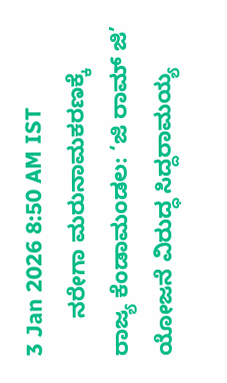3 Jan 2026 8:50 AM IST
      ನರೇಗಾ ಮರುನಾಮಕರಣಕ್ಕೆ ರಾಜ್ಯ ಕೆಂಡಾಮಂಡಲ: ‘ಜಿ ರಾಮ್ ಜಿ’ ಯೋಜನೆ ವಿರುದ್ಧ ಸಿದ್ದರಾಮಯ್ಯ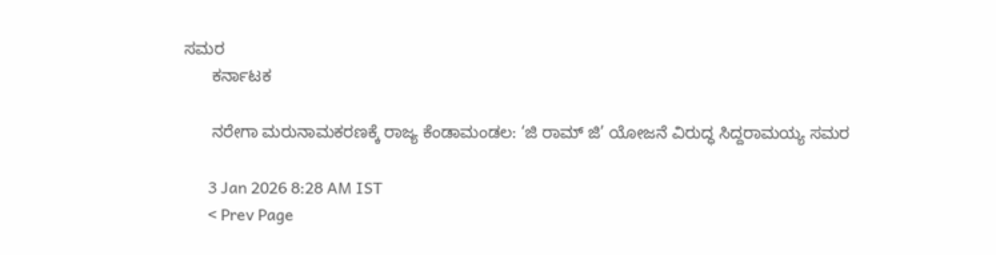ಸಮರ
      ಕರ್ನಾಟಕ

      ನರೇಗಾ ಮರುನಾಮಕರಣಕ್ಕೆ ರಾಜ್ಯ ಕೆಂಡಾಮಂಡಲ: ‘ಜಿ ರಾಮ್ ಜಿ’ ಯೋಜನೆ ವಿರುದ್ಧ ಸಿದ್ದರಾಮಯ್ಯ ಸಮರ

      3 Jan 2026 8:28 AM IST
      < Prev Page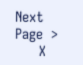Next Page  >
      X